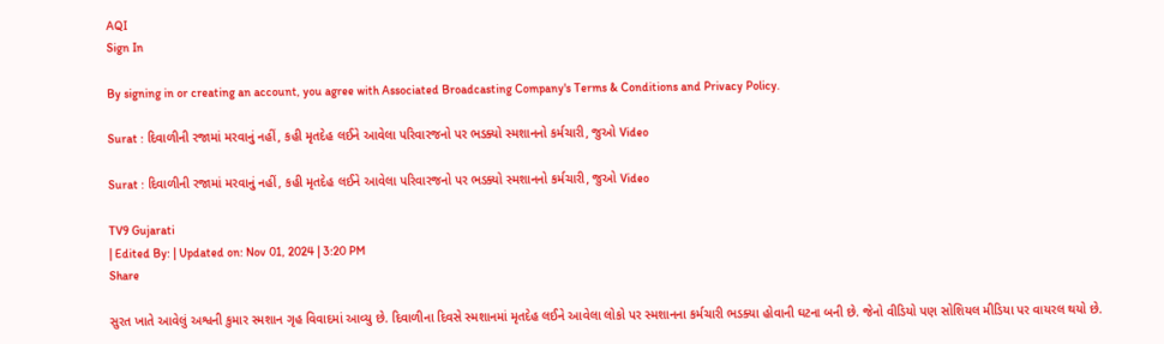AQI
Sign In

By signing in or creating an account, you agree with Associated Broadcasting Company's Terms & Conditions and Privacy Policy.

Surat : દિવાળીની રજામાં મરવાનું નહીં, કહી મૃતદેહ લઈને આવેલા પરિવારજનો પર ભડક્યો સ્મશાનનો કર્મચારી, જુઓ Video

Surat : દિવાળીની રજામાં મરવાનું નહીં, કહી મૃતદેહ લઈને આવેલા પરિવારજનો પર ભડક્યો સ્મશાનનો કર્મચારી, જુઓ Video

TV9 Gujarati
| Edited By: | Updated on: Nov 01, 2024 | 3:20 PM
Share

સુરત ખાતે આવેલું અશ્વની કુમાર સ્મશાન ગૃહ વિવાદમાં આવ્યુ છે. દિવાળીના દિવસે સ્મશાનમાં મૃતદેહ લઈને આવેલા લોકો પર સ્મશાનના કર્મચારી ભડક્યા હોવાની ઘટના બની છે. જેનો વીડિયો પણ સોશિયલ મીડિયા પર વાયરલ થયો છે.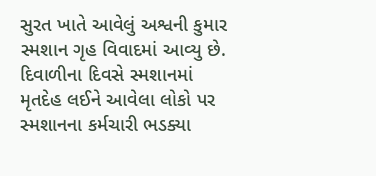સુરત ખાતે આવેલું અશ્વની કુમાર સ્મશાન ગૃહ વિવાદમાં આવ્યુ છે. દિવાળીના દિવસે સ્મશાનમાં મૃતદેહ લઈને આવેલા લોકો પર સ્મશાનના કર્મચારી ભડક્યા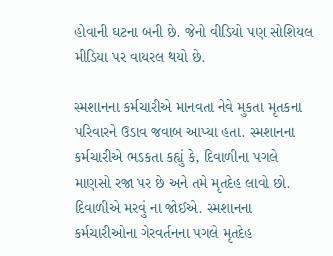હોવાની ઘટના બની છે. જેનો વીડિયો પણ સોશિયલ મીડિયા પર વાયરલ થયો છે.

સ્મશાનના કર્મચારીએ માનવતા નેવે મુકતા મૃતકના પરિવારને ઉડાવ જવાબ આપ્યા હતા. સ્મશાનના કર્મચારીએ ભડકતા કહ્યું કે, દિવાળીના પગલે માણસો રજા પર છે અને તમે મૃતદેહ લાવો છો. દિવાળીએ મરવું ના જોઈએ. સ્મશાનના કર્મચારીઓના ગેરવર્તનના પગલે મૃતદેહ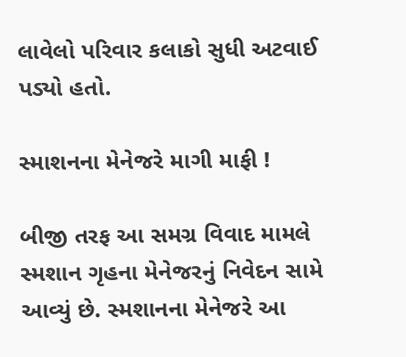લાવેલો પરિવાર કલાકો સુધી અટવાઈ પડ્યો હતો.

સ્માશનના મેનેજરે માગી માફી !

બીજી તરફ આ સમગ્ર વિવાદ મામલે સ્મશાન ગૃહના મેનેજરનું નિવેદન સામે આવ્યું છે. સ્મશાનના મેનેજરે આ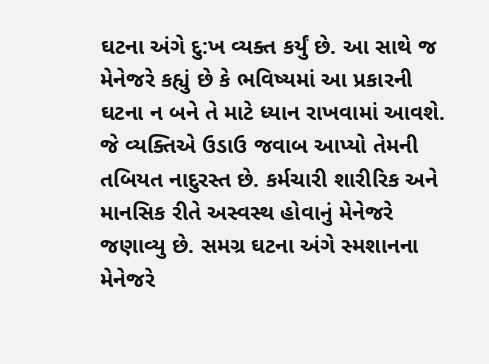ઘટના અંગે દુ:ખ વ્યક્ત કર્યું છે. આ સાથે જ મેનેજરે કહ્યું છે કે ભવિષ્યમાં આ પ્રકારની ઘટના ન બને તે માટે ધ્યાન રાખવામાં આવશે. જે વ્યક્તિએ ઉડાઉ જવાબ આપ્યો તેમની તબિયત નાદુરસ્ત છે. કર્મચારી શારીરિક અને માનસિક રીતે અસ્વસ્થ હોવાનું મેનેજરે જણાવ્યુ છે. સમગ્ર ઘટના અંગે સ્મશાનના મેનેજરે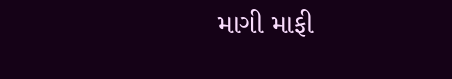માગી માફી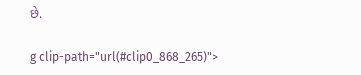છે.

g clip-path="url(#clip0_868_265)">